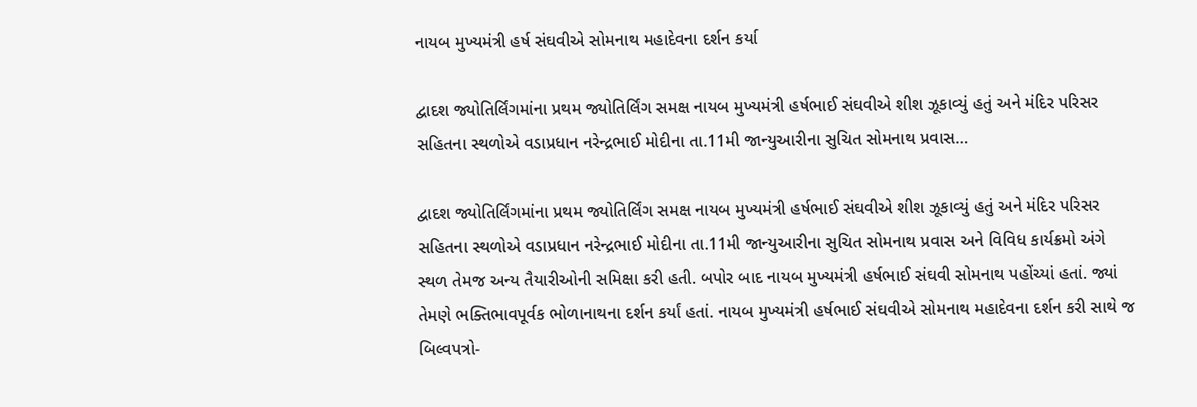નાયબ મુખ્યમંત્રી હર્ષ સંઘવીએ સોમનાથ મહાદેવના દર્શન કર્યા

દ્વાદશ જ્યોતિર્લિંગમાંના પ્રથમ જ્યોતિર્લિંગ સમક્ષ નાયબ મુખ્યમંત્રી હર્ષભાઈ સંઘવીએ શીશ ઝૂકાવ્યું હતું અને મંદિર પરિસર સહિતના સ્થળોએ વડાપ્રધાન નરેન્દ્રભાઈ મોદીના તા.11મી જાન્યુઆરીના સુચિત સોમનાથ પ્રવાસ…

દ્વાદશ જ્યોતિર્લિંગમાંના પ્રથમ જ્યોતિર્લિંગ સમક્ષ નાયબ મુખ્યમંત્રી હર્ષભાઈ સંઘવીએ શીશ ઝૂકાવ્યું હતું અને મંદિર પરિસર સહિતના સ્થળોએ વડાપ્રધાન નરેન્દ્રભાઈ મોદીના તા.11મી જાન્યુઆરીના સુચિત સોમનાથ પ્રવાસ અને વિવિધ કાર્યક્રમો અંગે સ્થળ તેમજ અન્ય તૈયારીઓની સમિક્ષા કરી હતી. બપોર બાદ નાયબ મુખ્યમંત્રી હર્ષભાઈ સંઘવી સોમનાથ પહોંચ્યાં હતાં. જ્યાં તેમણે ભક્તિભાવપૂર્વક ભોળાનાથના દર્શન કર્યાં હતાં. નાયબ મુખ્યમંત્રી હર્ષભાઈ સંઘવીએ સોમનાથ મહાદેવના દર્શન કરી સાથે જ બિલ્વપત્રો-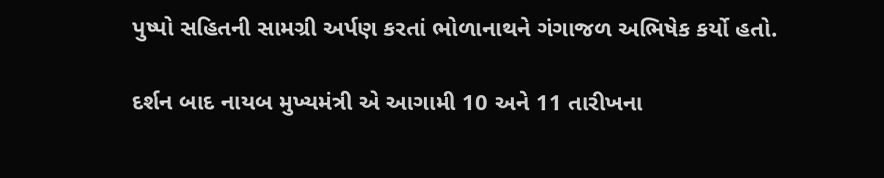પુષ્પો સહિતની સામગ્રી અર્પણ કરતાં ભોળાનાથને ગંગાજળ અભિષેક કર્યો હતો.

દર્શન બાદ નાયબ મુખ્યમંત્રી એ આગામી 10 અને 11 તારીખના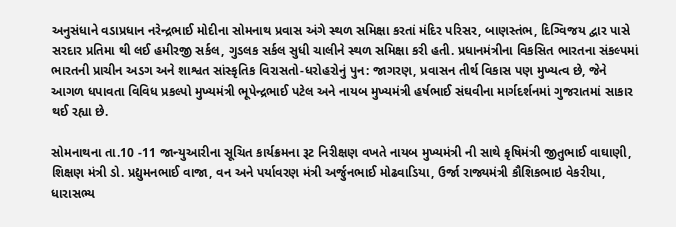અનુસંધાને વડાપ્રધાન નરેન્દ્રભાઈ મોદીના સોમનાથ પ્રવાસ અંગે સ્થળ સમિક્ષા કરતાં મંદિર પરિસર, બાણસ્તંભ, દિગ્વિજય દ્વાર પાસે સરદાર પ્રતિમા થી લઈ હમીરજી સર્કલ, ગુડલક સર્કલ સુધી ચાલીને સ્થળ સમિક્ષા કરી હતી. પ્રધાનમંત્રીના વિકસિત ભારતના સંકલ્પમાં ભારતની પ્રાચીન અડગ અને શાશ્વત સાંસ્કૃતિક વિરાસતો-ધરોહરોનું પુન: જાગરણ, પ્રવાસન તીર્થ વિકાસ પણ મુખ્યત્વ છે, જેને આગળ ધપાવતા વિવિધ પ્રકલ્પો મુખ્યમંત્રી ભૂપેન્દ્રભાઈ પટેલ અને નાયબ મુખ્યમંત્રી હર્ષભાઈ સંઘવીના માર્ગદર્શનમાં ગુજરાતમાં સાકાર થઈ રહ્યા છે.

સોમનાથના તા.10 -11 જાન્યુઆરીના સૂચિત કાર્યક્રમના રૂટ નિરીક્ષણ વખતે નાયબ મુખ્યમંત્રી ની સાથે કૃષિમંત્રી જીતુભાઈ વાઘાણી, શિક્ષણ મંત્રી ડો. પ્રદ્યુમનભાઈ વાજા, વન અને પર્યાવરણ મંત્રી અર્જુનભાઈ મોઢવાડિયા, ઉર્જા રાજ્યમંત્રી કૌશિકભાઇ વેકરીયા, ધારાસભ્ય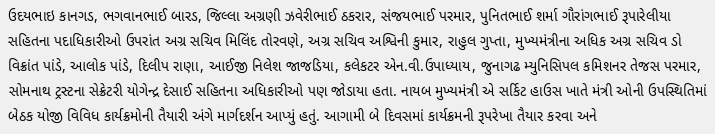ઉદયભાઇ કાનગડ, ભગવાનભાઈ બારડ, જિલ્લા અગ્રણી ઝવેરીભાઈ ઠકરાર, સંજયભાઈ પરમાર, પુનિતભાઈ શર્મા ગૌરાંગભાઈ રૂપારેલીયા સહિતના પદાધિકારીઓ ઉપરાંત અગ્ર સચિવ મિલિંદ તોરવણે, અગ્ર સચિવ અશ્વિની કુમાર, રાહુલ ગુપ્તા, મુખ્યમંત્રીના અધિક અગ્ર સચિવ ડો વિક્રાંત પાંડે, આલોક પાંડે, દિલીપ રાણા, આઈજી નિલેશ જાજડિયા, કલેકટર એન.વી.ઉપાધ્યાય, જુનાગઢ મ્યુનિસિપલ કમિશનર તેજસ પરમાર, સોમનાથ ટ્રસ્ટના સેક્રેટરી યોગેન્દ્ર દેસાઈ સહિતના અધિકારીઓ પણ જોડાયા હતા. નાયબ મુખ્યમંત્રી એ સર્કિટ હાઉસ ખાતે મંત્રી ઓની ઉપસ્થિતિમાં બેઠક યોજી વિવિધ કાર્યક્રમોની તૈયારી અંગે માર્ગદર્શન આપ્યું હતું. આગામી બે દિવસમાં કાર્યક્રમની રૂપરેખા તૈયાર કરવા અને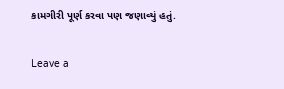કામગીરી પૂર્ણ કરવા પણ જણાવ્યું હતું.

Leave a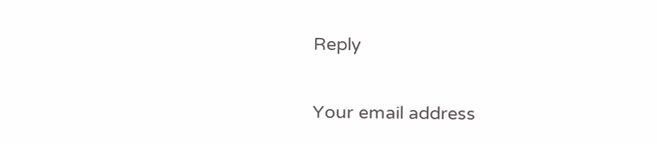Reply

Your email address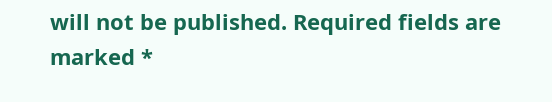will not be published. Required fields are marked *